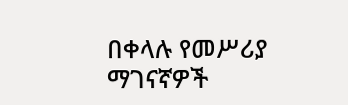በቀላሉ የመሥሪያ ማገናኛዎች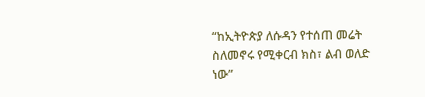“ከኢትዮጵያ ለሱዳን የተሰጠ መሬት ስለመኖሩ የሚቀርብ ክስ፣ ልብ ወለድ ነው”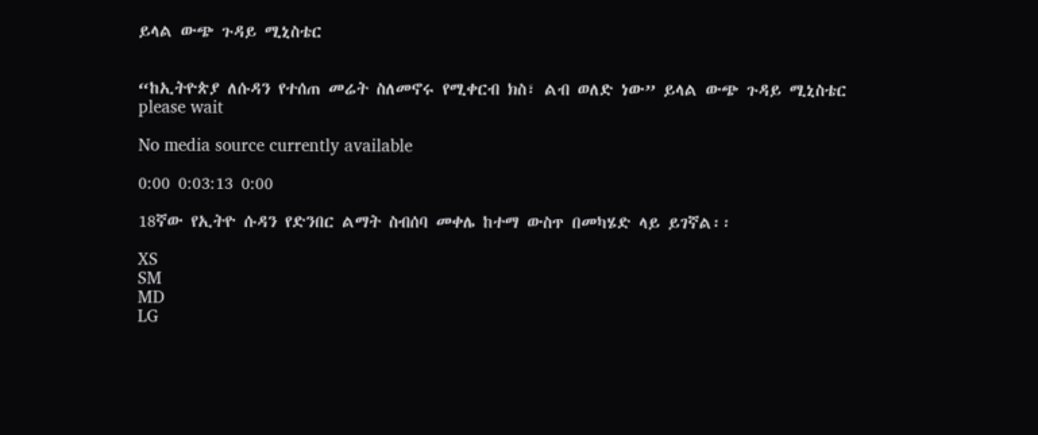ይላል ውጭ ጉዳይ ሚኒስቴር


“ከኢትዮጵያ ለሱዳን የተሰጠ መሬት ስለመኖሩ የሚቀርብ ክስ፣ ልብ ወለድ ነው” ይላል ውጭ ጉዳይ ሚኒስቴር
please wait

No media source currently available

0:00 0:03:13 0:00

18ኛው የኢትዮ ሱዳን የድንበር ልማት ስብሰባ መቀሌ ከተማ ውስጥ በመካሄድ ላይ ይገኛል፡፡

XS
SM
MD
LG